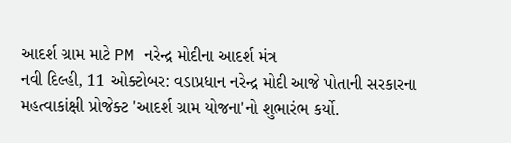આદર્શ ગ્રામ માટે PM નરેન્દ્ર મોદીના આદર્શ મંત્ર
નવી દિલ્હી, 11 ઓક્ટોબર: વડાપ્રધાન નરેન્દ્ર મોદી આજે પોતાની સરકારના મહત્વાકાંક્ષી પ્રોજેક્ટ 'આદર્શ ગ્રામ યોજના'નો શુભારંભ કર્યો.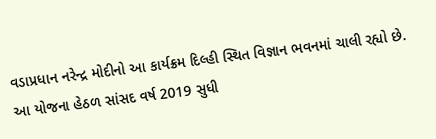વડાપ્રધાન નરેન્દ્ર મોદીનો આ કાર્યક્રમ દિલ્હી સ્થિત વિજ્ઞાન ભવનમાં ચાલી રહ્યો છે. આ યોજના હેઠળ સાંસદ વર્ષ 2019 સુધી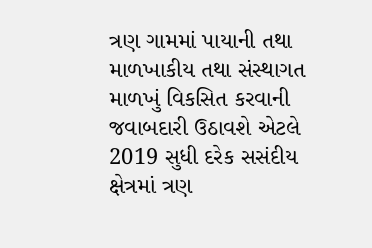ત્રણ ગામમાં પાયાની તથા માળખાકીય તથા સંસ્થાગત માળખું વિકસિત કરવાની જવાબદારી ઉઠાવશે એટલે 2019 સુધી દરેક સસંદીય ક્ષેત્રમાં ત્રણ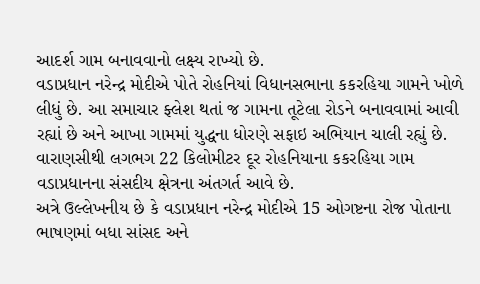આદર્શ ગામ બનાવવાનો લક્ષ્ય રાખ્યો છે.
વડાપ્રધાન નરેન્દ્ર મોદીએ પોતે રોહનિયાં વિધાનસભાના કકરહિયા ગામને ખોળે લીધું છે. આ સમાચાર ફ્લેશ થતાં જ ગામના તૂટેલા રોડને બનાવવામાં આવી રહ્યાં છે અને આખા ગામમાં યુદ્ધના ધોરણે સફાઇ અભિયાન ચાલી રહ્યું છે. વારાણસીથી લગભગ 22 કિલોમીટર દૂર રોહનિયાના કકરહિયા ગામ વડાપ્રધાનના સંસદીય ક્ષેત્રના અંતગર્ત આવે છે.
અત્રે ઉલ્લેખનીય છે કે વડાપ્રધાન નરેન્દ્ર મોદીએ 15 ઓગષ્ટના રોજ પોતાના ભાષણમાં બધા સાંસદ અને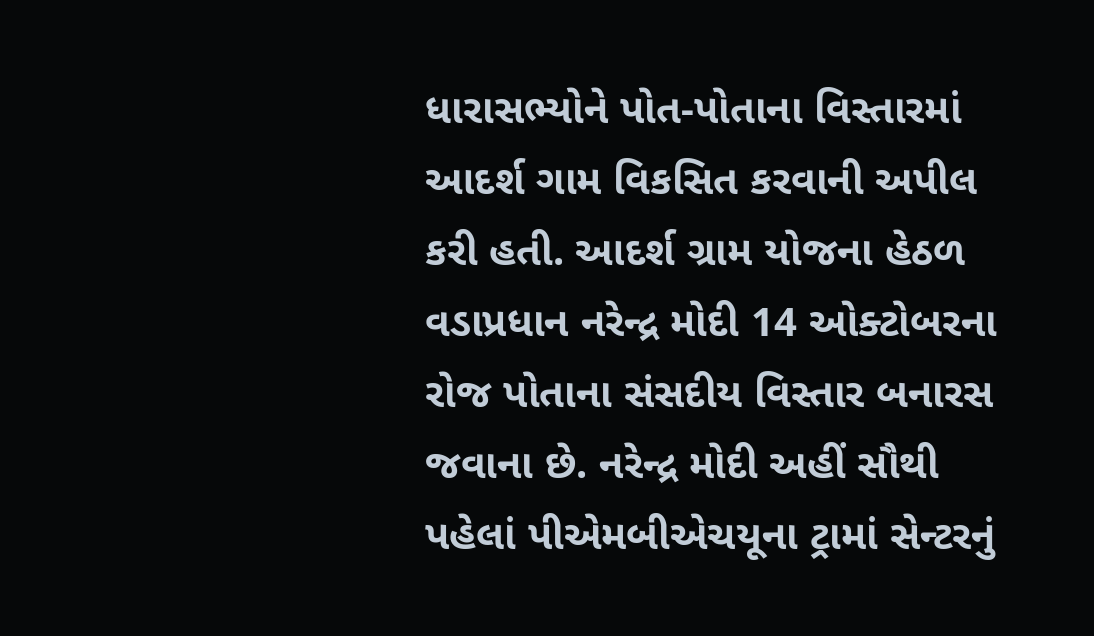ધારાસભ્યોને પોત-પોતાના વિસ્તારમાં આદર્શ ગામ વિકસિત કરવાની અપીલ કરી હતી. આદર્શ ગ્રામ યોજના હેઠળ વડાપ્રધાન નરેન્દ્ર મોદી 14 ઓક્ટોબરના રોજ પોતાના સંસદીય વિસ્તાર બનારસ જવાના છે. નરેન્દ્ર મોદી અહીં સૌથી પહેલાં પીએમબીએચયૂના ટ્રામાં સેન્ટરનું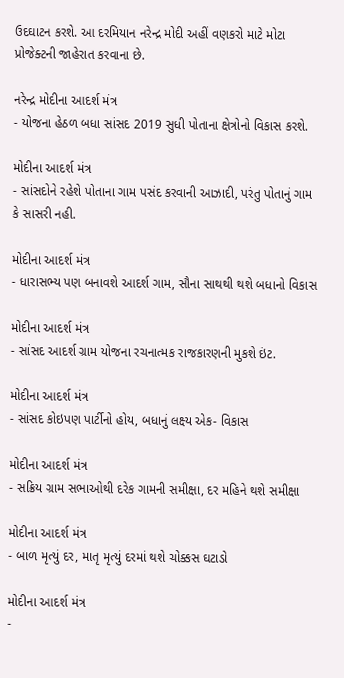ઉદઘાટન કરશે. આ દરમિયાન નરેન્દ્ર મોદી અહીં વણકરો માટે મોટા પ્રોજેક્ટની જાહેરાત કરવાના છે.

નરેન્દ્ર મોદીના આદર્શ મંત્ર
- યોજના હેઠળ બધા સાંસદ 2019 સુધી પોતાના ક્ષેત્રોનો વિકાસ કરશે.

મોદીના આદર્શ મંત્ર
- સાંસદોને રહેશે પોતાના ગામ પસંદ કરવાની આઝાદી, પરંતુ પોતાનું ગામ કે સાસરી નહી.

મોદીના આદર્શ મંત્ર
- ધારાસભ્ય પણ બનાવશે આદર્શ ગામ, સૌના સાથથી થશે બધાનો વિકાસ

મોદીના આદર્શ મંત્ર
- સાંસદ આદર્શ ગ્રામ યોજના રચનાત્મક રાજકારણની મુકશે ઇંટ.

મોદીના આદર્શ મંત્ર
- સાંસદ કોઇપણ પાર્ટીનો હોય, બધાનું લક્ષ્ય એક- વિકાસ

મોદીના આદર્શ મંત્ર
- સક્રિય ગ્રામ સભાઓથી દરેક ગામની સમીક્ષા, દર મહિને થશે સમીક્ષા

મોદીના આદર્શ મંત્ર
- બાળ મૃત્યું દર, માતૃ મૃત્યું દરમાં થશે ચોક્કસ ઘટાડો

મોદીના આદર્શ મંત્ર
-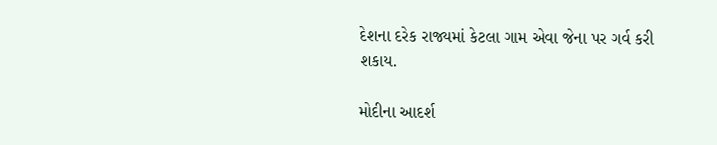દેશના દરેક રાજ્યમાં કેટલા ગામ એવા જેના પર ગર્વ કરી શકાય.

મોદીના આદર્શ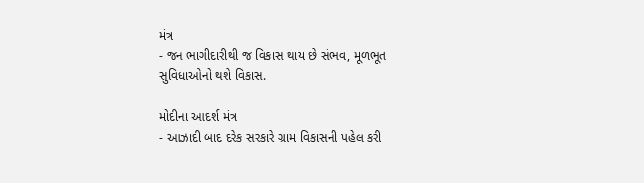મંત્ર
- જન ભાગીદારીથી જ વિકાસ થાય છે સંભવ, મૂળભૂત સુવિધાઓનો થશે વિકાસ.

મોદીના આદર્શ મંત્ર
- આઝાદી બાદ દરેક સરકારે ગ્રામ વિકાસની પહેલ કરી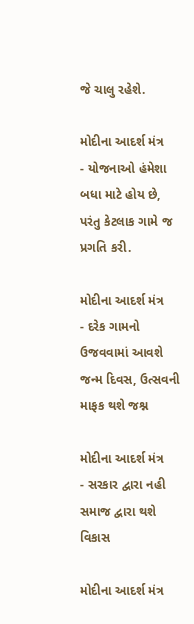જે ચાલુ રહેશે.

મોદીના આદર્શ મંત્ર
- યોજનાઓ હંમેશા બધા માટે હોય છે, પરંતુ કેટલાક ગામે જ પ્રગતિ કરી.

મોદીના આદર્શ મંત્ર
- દરેક ગામનો ઉજવવામાં આવશે જન્મ દિવસ, ઉત્સવની માફક થશે જશ્ન

મોદીના આદર્શ મંત્ર
- સરકાર દ્વારા નહી સમાજ દ્વારા થશે વિકાસ

મોદીના આદર્શ મંત્ર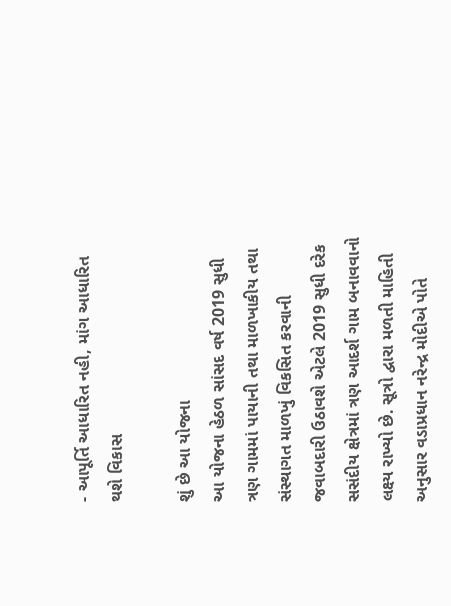- આપૂર્તિ આધારિત નહી, માંગ આધારિત થશે વિકાસ

શું છે આ યોજના
આ યોજના હેઠળ સાંસદ વર્ષ 2019 સુધી ત્રણ ગામમાં પાયાની તથા માળખાકીય તથા સંસ્થાગત માળખું વિકસિત કરવાની જવાબદારી ઉઠાવશે એટલે 2019 સુધી દરેક સસંદીય ક્ષેત્રમાં ત્રણ આદર્શ ગામ બનાવવાનો લક્ષ્ય રાખ્યો છે. સૂત્રો દ્વારા મળતી માહિતી અનુસાર વડાપ્રધાન નરેન્દ્ર મોદીએ પોતે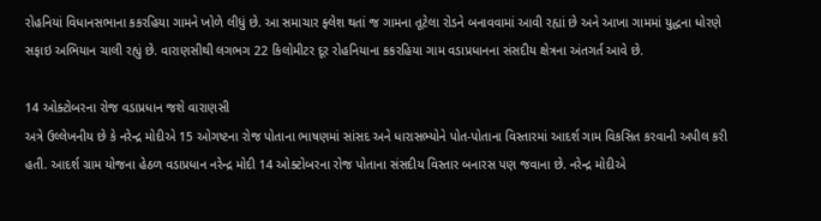રોહનિયાં વિધાનસભાના કકરહિયા ગામને ખોળે લીધું છે. આ સમાચાર ફ્લેશ થતાં જ ગામના તૂટેલા રોડને બનાવવામાં આવી રહ્યાં છે અને આખા ગામમાં યુદ્ધના ધોરણે સફાઇ અભિયાન ચાલી રહ્યું છે. વારાણસીથી લગભગ 22 કિલોમીટર દૂર રોહનિયાના કકરહિયા ગામ વડાપ્રધાનના સંસદીય ક્ષેત્રના અંતગર્ત આવે છે.

14 ઓક્ટોબરના રોજ વડાપ્રધાન જશે વારાણસી
અત્રે ઉલ્લેખનીય છે કે નરેન્દ્ર મોદીએ 15 ઓગષ્ટના રોજ પોતાના ભાષણમાં સાંસદ અને ધારાસભ્યોને પોત-પોતાના વિસ્તારમાં આદર્શ ગામ વિકસિત કરવાની અપીલ કરી હતી. આદર્શ ગ્રામ યોજના હેઠળ વડાપ્રધાન નરેન્દ્ર મોદી 14 ઓક્ટોબરના રોજ પોતાના સંસદીય વિસ્તાર બનારસ પણ જવાના છે. નરેન્દ્ર મોદીએ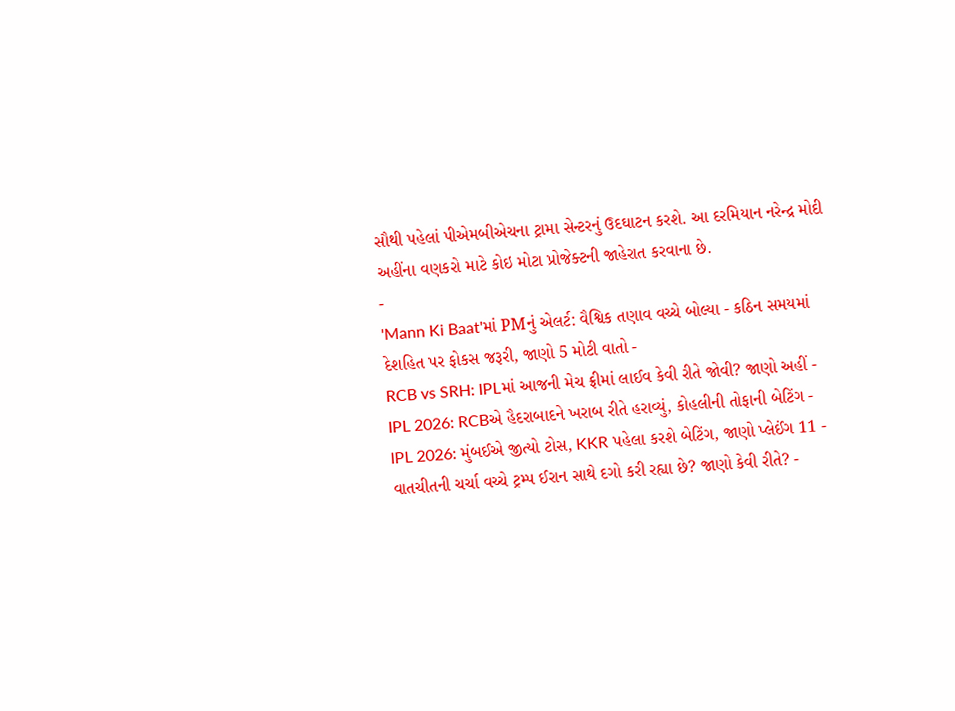સૌથી પહેલાં પીએમબીએચના ટ્રામા સેન્ટરનું ઉદઘાટન કરશે. આ દરમિયાન નરેન્દ્ર મોદી અહીંના વણકરો માટે કોઇ મોટા પ્રોજેક્ટની જાહેરાત કરવાના છે.
-
'Mann Ki Baat'માં PMનું એલર્ટ: વૈશ્વિક તણાવ વચ્ચે બોલ્યા - કઠિન સમયમાં દેશહિત પર ફોકસ જરૂરી, જાણો 5 મોટી વાતો -
RCB vs SRH: IPLમાં આજની મેચ ફ્રીમાં લાઈવ કેવી રીતે જોવી? જાણો અહીં -
IPL 2026: RCBએ હૈદરાબાદને ખરાબ રીતે હરાવ્યું, કોહલીની તોફાની બેટિંગ -
IPL 2026: મુંબઈએ જીત્યો ટોસ, KKR પહેલા કરશે બેટિંગ, જાણો પ્લેઈંગ 11 -
વાતચીતની ચર્ચા વચ્ચે ટ્રમ્પ ઈરાન સાથે દગો કરી રહ્યા છે? જાણો કેવી રીતે? -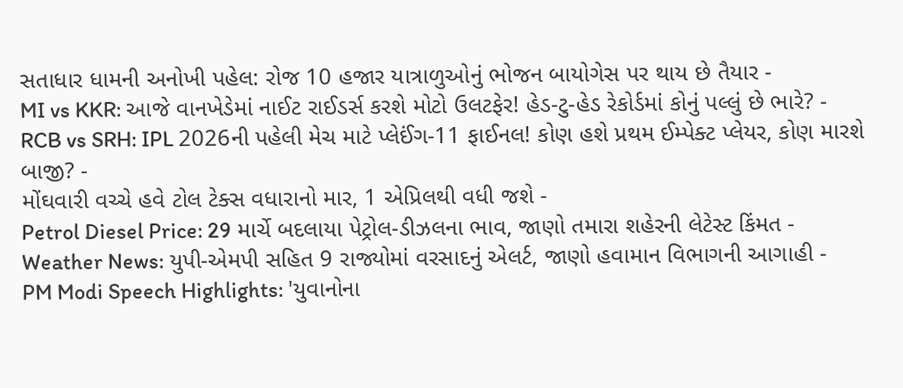સતાધાર ધામની અનોખી પહેલ: રોજ 10 હજાર યાત્રાળુઓનું ભોજન બાયોગેસ પર થાય છે તૈયાર -
MI vs KKR: આજે વાનખેડેમાં નાઈટ રાઈડર્સ કરશે મોટો ઉલટફેર! હેડ-ટુ-હેડ રેકોર્ડમાં કોનું પલ્લું છે ભારે? -
RCB vs SRH: IPL 2026ની પહેલી મેચ માટે પ્લેઈંગ-11 ફાઈનલ! કોણ હશે પ્રથમ ઈમ્પેક્ટ પ્લેયર, કોણ મારશે બાજી? -
મોંઘવારી વચ્ચે હવે ટોલ ટેક્સ વધારાનો માર, 1 એપ્રિલથી વધી જશે -
Petrol Diesel Price: 29 માર્ચે બદલાયા પેટ્રોલ-ડીઝલના ભાવ, જાણો તમારા શહેરની લેટેસ્ટ કિંમત -
Weather News: યુપી-એમપી સહિત 9 રાજ્યોમાં વરસાદનું એલર્ટ, જાણો હવામાન વિભાગની આગાહી -
PM Modi Speech Highlights: 'યુવાનોના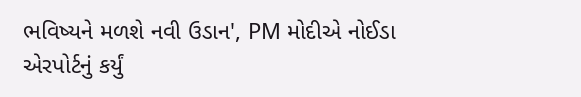ભવિષ્યને મળશે નવી ઉડાન', PM મોદીએ નોઈડા એરપોર્ટનું કર્યું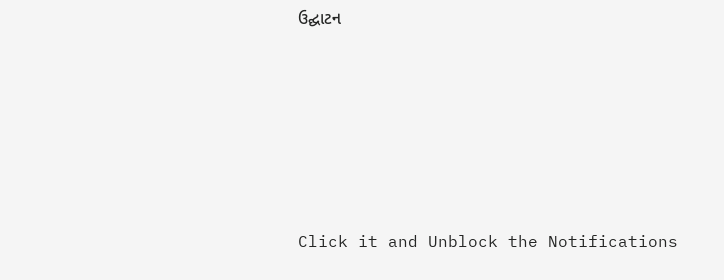ઉદ્ઘાટન








Click it and Unblock the Notifications